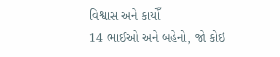વિશ્વાસ અને કાયોઁ
14 ભાઈઓ અને બહેનો, જો કોઇ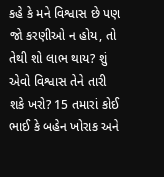કહે કે મને વિશ્વાસ છે પણ જો કરણીઓ ન હોય, તો તેથી શો લાભ થાય? શું એવો વિશ્વાસ તેને તારી શકે ખરો? 15 તમારાં કોઈ ભાઈ કે બહેન ખોરાક અને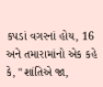કપડાં વગરનાં હોય, 16 અને તમારામાંનો એક કહે કે, "શાંતિએ જા,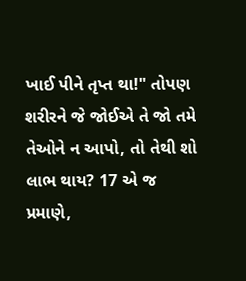ખાઈ પીને તૃપ્ત થા!" તોપણ શરીરને જે જોઈએ તે જો તમે તેઓને ન આપો, તો તેથી શો લાભ થાય? 17 એ જ પ્રમાણે,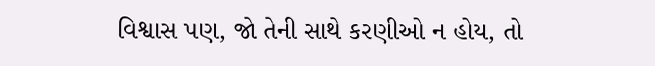વિશ્વાસ પણ, જો તેની સાથે કરણીઓ ન હોય, તો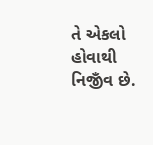તે એકલો હોવાથી નિજીઁવ છે.